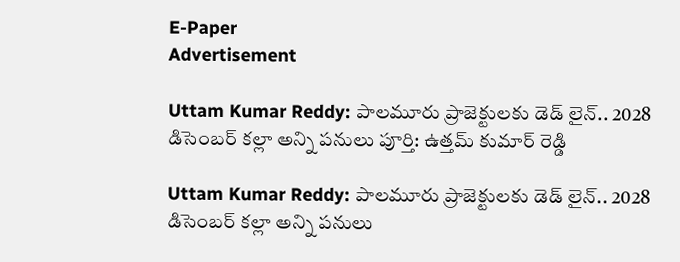E-Paper
Advertisement

Uttam Kumar Reddy: పాలమూరు ప్రాజెక్టులకు డెడ్ లైన్.. 2028 డిసెంబర్ కల్లా అన్ని పనులు పూర్తి: ఉత్తమ్ కుమార్ రెడ్డి

Uttam Kumar Reddy: పాలమూరు ప్రాజెక్టులకు డెడ్ లైన్.. 2028 డిసెంబర్ కల్లా అన్ని పనులు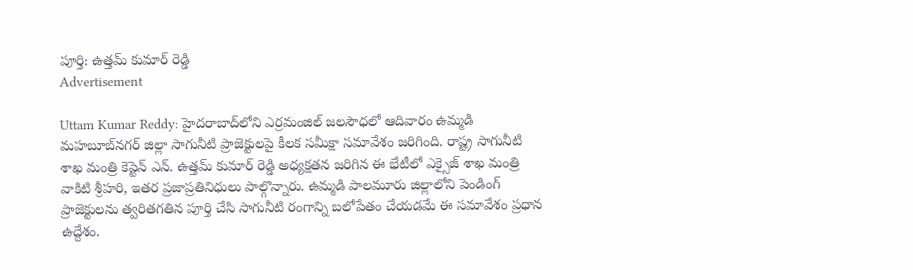పూర్తి: ఉత్తమ్ కుమార్ రెడ్డి
Advertisement

Uttam Kumar Reddy: హైదరాబాద్‌లోని ఎర్రమంజిల్ జలసౌధలో ఆదివారం ఉమ్మడి మహబూబ్‌నగర్ జిల్లా సాగునీటి ప్రాజెక్టులపై కీలక సమీక్షా సమావేశం జరిగింది. రాష్ట్ర సాగునీటి శాఖ మంత్రి కెప్టెన్ ఎన్. ఉత్తమ్ కుమార్ రెడ్డి అధ్యక్షతన జరిగిన ఈ భేటీలో ఎక్సైజ్ శాఖ మంత్రి వాకిటి శ్రీహరి, ఇతర ప్రజాప్రతినిధులు పాల్గొన్నారు. ఉమ్మడి పాలమూరు జిల్లాలోని పెండింగ్ ప్రాజెక్టులను త్వరితగతిన పూర్తి చేసి సాగునీటి రంగాన్ని బలోపేతం చేయడమే ఈ సమావేశం ప్రధాన ఉద్దేశం.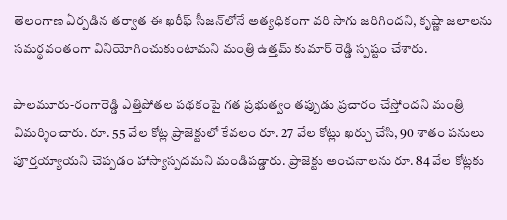తెలంగాణ ఏర్పడిన తర్వాత ఈ ఖరీఫ్ సీజన్‌లోనే అత్యధికంగా వరి సాగు జరిగిందని, కృష్ణా జలాలను సమర్థవంతంగా వినియోగించుకుంటామని మంత్రి ఉత్తమ్ కుమార్ రెడ్డి స్పష్టం చేశారు.

పాలమూరు-రంగారెడ్డి ఎత్తిపోతల పథకంపై గత ప్రభుత్వం తప్పుడు ప్రచారం చేస్తోందని మంత్రి విమర్శించారు. రూ. 55 వేల కోట్ల ప్రాజెక్టులో కేవలం రూ. 27 వేల కోట్లు ఖర్చు చేసి, 90 శాతం పనులు పూర్తయ్యాయని చెప్పడం హాస్యాస్పదమని మండిపడ్డారు. ప్రాజెక్టు అంచనాలను రూ. 84 వేల కోట్లకు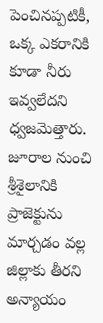పెంచినప్పటికీ, ఒక్క ఎకరానికి కూడా నీరు ఇవ్వలేదని ధ్వజమెత్తారు. జూరాల నుంచి శ్రీశైలానికి ప్రాజెక్టును మార్చడం వల్ల జిల్లాకు తీరని అన్యాయం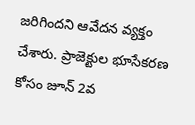జరిగిందని ఆవేదన వ్యక్తం చేశారు. ప్రాజెక్టుల భూసేకరణ కోసం జూన్ 2వ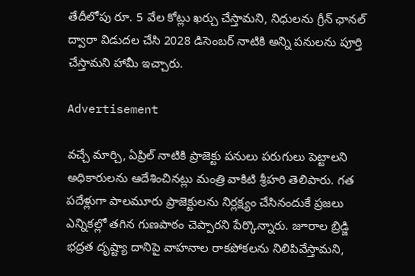తేదీలోపు రూ. 5 వేల కోట్లు ఖర్చు చేస్తామని, నిధులను గ్రీన్ ఛానల్ ద్వారా విడుదల చేసి 2028 డిసెంబర్ నాటికి అన్ని పనులను పూర్తి చేస్తామని హామీ ఇచ్చారు.

Advertisement

వచ్చే మార్చి, ఏప్రిల్ నాటికి ప్రాజెక్టు పనులు పరుగులు పెట్టాలని అధికారులను ఆదేశించినట్లు మంత్రి వాకిటి శ్రీహరి తెలిపారు. గత పదేళ్లుగా పాలమూరు ప్రాజెక్టులను నిర్లక్ష్యం చేసినందుకే ప్రజలు ఎన్నికల్లో తగిన గుణపాఠం చెప్పారని పేర్కొన్నారు. జూరాల బ్రిడ్జి భద్రత దృష్ట్యా దానిపై వాహనాల రాకపోకలను నిలిపివేస్తామని,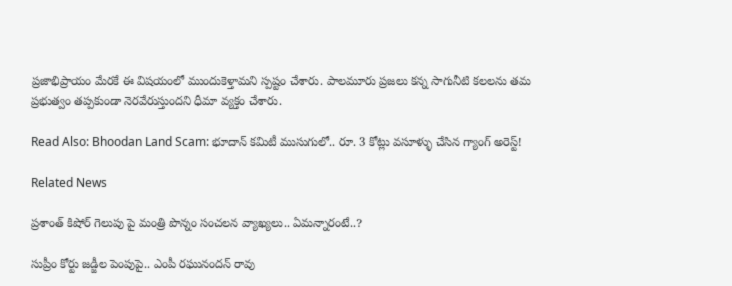ప్రజాభిప్రాయం మేరకే ఈ విషయంలో ముందుకెళ్తామని స్పష్టం చేశారు. పాలమూరు ప్రజలు కన్న సాగునీటి కలలను తమ ప్రభుత్వం తప్పకుండా నెరవేరుస్తుందని ధీమా వ్యక్తం చేశారు.

Read Also: Bhoodan Land Scam: భూదాన్ కమిటీ ముసుగులో.. రూ. 3 కోట్లు వసూళ్ళు చేసిన గ్యాంగ్ అరెస్ట్!

Related News

ప్రశాంత్ కిషోర్ గెలుపు పై మంత్రి పొన్నం సంచలన వ్యాఖ్యలు.. ఏమన్నారంటే..?

సుప్రీం కోర్టు జడ్జీల పెంపుపై.. ఎంపీ రఘునందన్ రావు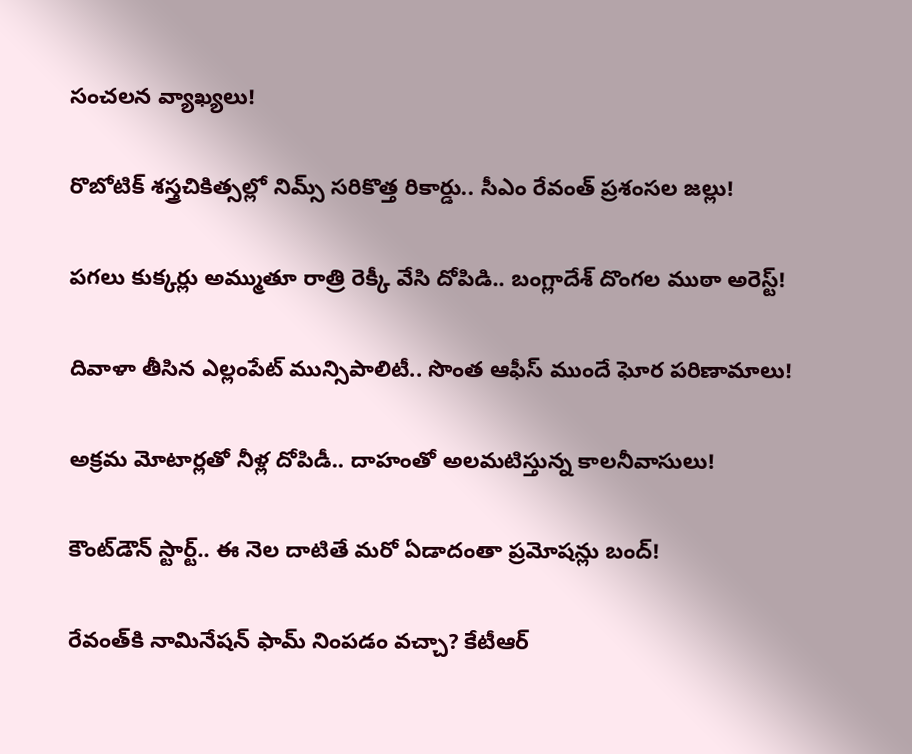సంచలన వ్యాఖ్యలు!

రొబోటిక్ శస్త్రచికిత్సల్లో నిమ్స్ సరికొత్త రికార్డు.. సీఎం రేవంత్ ప్రశంసల జల్లు!

పగలు కుక్కర్లు అమ్ముతూ రాత్రి రెక్కీ వేసి దోపిడి.. బంగ్లాదేశ్ దొంగల ముఠా అరెస్ట్!

దివాళా తీసిన ఎల్లంపేట్ మున్సిపాలిటీ.. సొంత ఆఫీస్ ముందే ఘోర పరిణామాలు!

అక్రమ మోటార్లతో నీళ్ల దోపిడీ.. దాహంతో అలమటిస్తున్న కాలనీవాసులు!

కౌంట్‌డౌన్ స్టార్ట్.. ఈ నెల దాటితే మరో ఏడాదంతా ప్రమోషన్లు బంద్!

రేవంత్‌కి నామినేషన్ ఫామ్ నింపడం వచ్చా? కేటీఆర్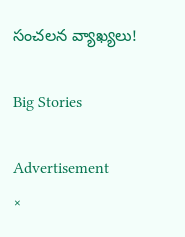సంచలన వ్యాఖ్యలు!

Big Stories

Advertisement
×